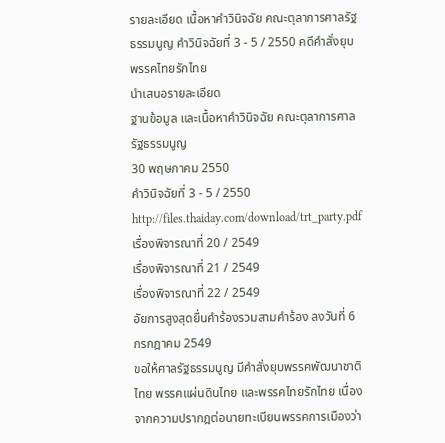รายละเอียด เนื้อหาคำวินิจฉัย คณะตุลาการศาลรัฐธรรมนูญ คำวินิจฉัยที่ 3 - 5 / 2550 คดีคำสั่งยุบพรรคไทยรักไทย
นำเสนอรายละเอียด
ฐานข้อมูล และเนื้อหาคำวินิจฉัย คณะตุลาการศาลรัฐธรรมนูญ
30 พฤษภาคม 2550
คำวินิจฉัยที่ 3 - 5 / 2550
http://files.thaiday.com/download/trt_party.pdf
เรื่องพิจารณาที่ 20 / 2549
เรื่องพิจารณาที่ 21 / 2549
เรื่องพิจารณาที่ 22 / 2549
อัยการสูงสุดยื่นคำร้องรวมสามคำร้อง ลงวันที่ 6 กรกฎาคม 2549
ขอให้ศาลรัฐธรรมนูญ มีคำสั่งยุบพรรคพัฒนาชาติไทย พรรคแผ่นดินไทย และพรรคไทยรักไทย เนื่องจากความปรากฎต่อนายทะเบียนพรรคการเมืองว่า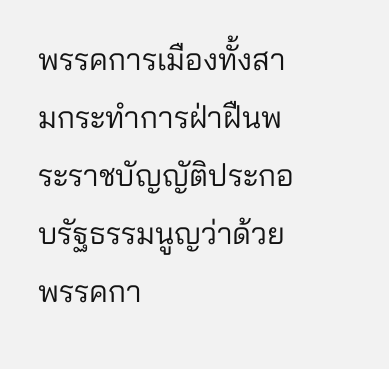พรรคการเมืองทั้งสามกระทำการฝ่าฝืนพระราชบัญญัติประกอบรัฐธรรมนูญว่าด้วยพรรคกา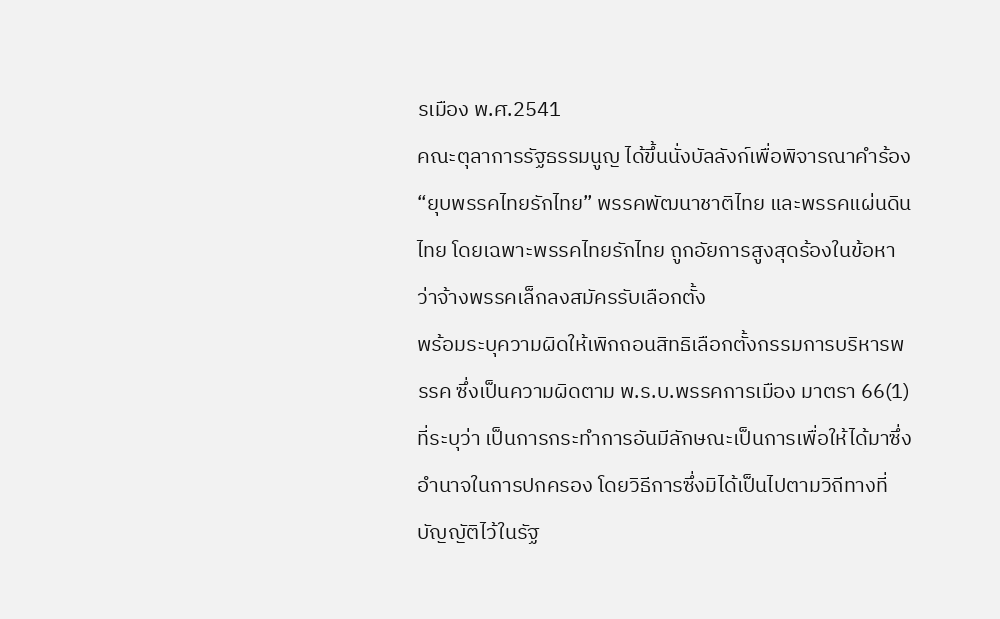รเมือง พ.ศ.2541
คณะตุลาการรัฐธรรมนูญ ได้ขึ้นนั่งบัลลังก์เพื่อพิจารณาคำร้อง “ยุบพรรคไทยรักไทย” พรรคพัฒนาชาติไทย และพรรคแผ่นดินไทย โดยเฉพาะพรรคไทยรักไทย ถูกอัยการสูงสุดร้องในข้อหาว่าจ้างพรรคเล็กลงสมัครรับเลือกตั้ง
พร้อมระบุความผิดให้เพิกถอนสิทธิเลือกตั้งกรรมการบริหารพรรค ซึ่งเป็นความผิดตาม พ.ร.บ.พรรคการเมือง มาตรา 66(1) ที่ระบุว่า เป็นการกระทำการอันมีลักษณะเป็นการเพื่อให้ได้มาซึ่งอำนาจในการปกครอง โดยวิธีการซึ่งมิได้เป็นไปตามวิถีทางที่บัญญัติไว้ในรัฐ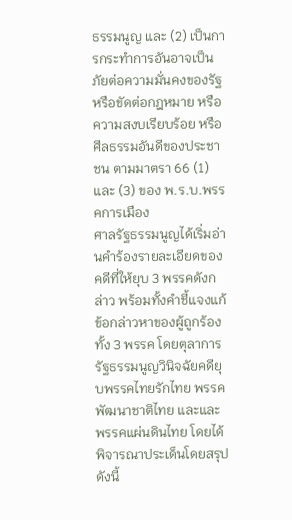ธรรมนูญ และ (2) เป็นการกระทำการอันอาจเป็นภัยต่อความมั่นคงของรัฐ หรือขัดต่อกฎหมาย หรือความสงบเรียบร้อย หรือศีลธรรมอันดีของประชาชน ตามมาตรา 66 (1) และ (3) ของ พ.ร.บ.พรรคการเมือง
ศาลรัฐธรรมนูญได้เริ่มอ่านคำร้องรายละเอียดของคดีที่ให้ยุบ 3 พรรคดังกล่าว พร้อมทั้งคำชี้แจงแก้ข้อกล่าวหาของผู้ถูกร้องทั้ง 3 พรรค โดยตุลาการรัฐธรรมนูญวินิจฉัยคดียุบพรรคไทยรักไทย พรรคพัฒนาชาติไทย และและพรรคแผ่นดินไทย โดยได้พิจารณาประเด็นโดยสรุปดังนี้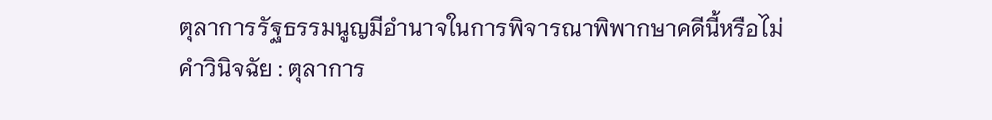ตุลาการรัฐธรรมนูญมีอำนาจในการพิจารณาพิพากษาคดีนี้หรือไม่
คำวินิจฉัย : ตุลาการ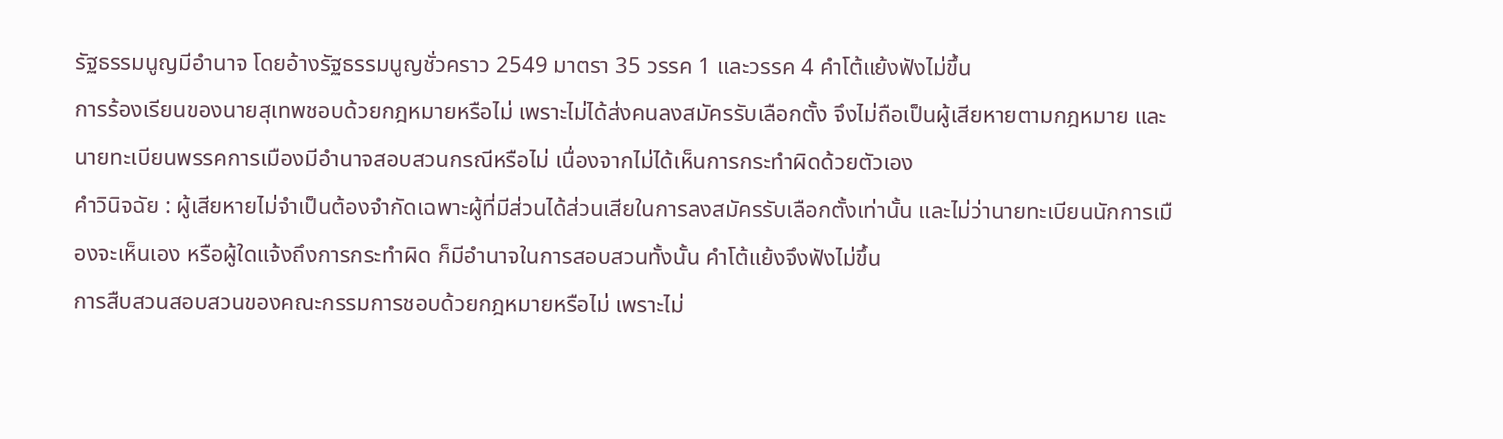รัฐธรรมนูญมีอำนาจ โดยอ้างรัฐธรรมนูญชั่วคราว 2549 มาตรา 35 วรรค 1 และวรรค 4 คำโต้แย้งฟังไม่ขึ้น
การร้องเรียนของนายสุเทพชอบด้วยกฎหมายหรือไม่ เพราะไม่ได้ส่งคนลงสมัครรับเลือกตั้ง จึงไม่ถือเป็นผู้เสียหายตามกฎหมาย และนายทะเบียนพรรคการเมืองมีอำนาจสอบสวนกรณีหรือไม่ เนื่องจากไม่ได้เห็นการกระทำผิดด้วยตัวเอง
คำวินิจฉัย : ผู้เสียหายไม่จำเป็นต้องจำกัดเฉพาะผู้ที่มีส่วนได้ส่วนเสียในการลงสมัครรับเลือกตั้งเท่านั้น และไม่ว่านายทะเบียนนักการเมืองจะเห็นเอง หรือผู้ใดแจ้งถึงการกระทำผิด ก็มีอำนาจในการสอบสวนทั้งนั้น คำโต้แย้งจึงฟังไม่ขึ้น
การสืบสวนสอบสวนของคณะกรรมการชอบด้วยกฎหมายหรือไม่ เพราะไม่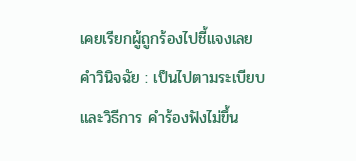เคยเรียกผู้ถูกร้องไปชี้แจงเลย
คำวินิจฉัย : เป็นไปตามระเบียบและวิธีการ คำร้องฟังไม่ขึ้น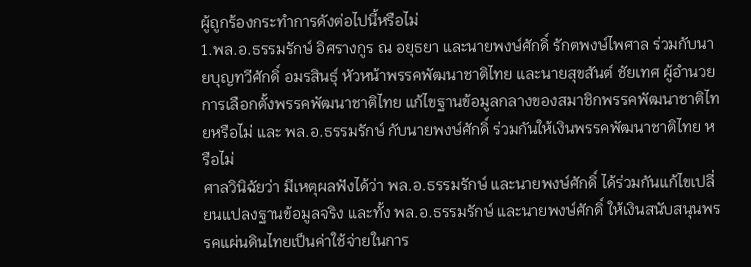ผู้ถูกร้องกระทำการดังต่อไปนี้หรือไม่
1.พล.อ.ธรรมรักษ์ อิศรางกูร ณ อยุธยา และนายพงษ์ศักดิ์ รักตพงษ์ไพศาล ร่วมกับนายบุญทวีศักดิ์ อมรสินธุ์ หัวหน้าพรรคพัฒนาชาติไทย และนายสุขสันต์ ชัยเทศ ผู้อำนวยการเลือกตั้งพรรคพัฒนาชาติไทย แก้ไขฐานข้อมูลกลางของสมาชิกพรรคพัฒนาชาติไทยหรือไม่ และ พล.อ.ธรรมรักษ์ กับนายพงษ์ศักดิ์ ร่วมกันให้เงินพรรคพัฒนาชาติไทย หรือไม่
ศาลวินิฉัยว่า มีเหตุผลฟังได้ว่า พล.อ.ธรรมรักษ์ และนายพงษ์ศักดิ์ ได้ร่วมกันแก้ไขเปลี่ยนแปลงฐานข้อมูลจริง และทั้ง พล.อ.ธรรมรักษ์ และนายพงษ์ศักดิ์ ให้เงินสนับสนุนพรรคแผ่นดินไทยเป็นค่าใช้จ่ายในการ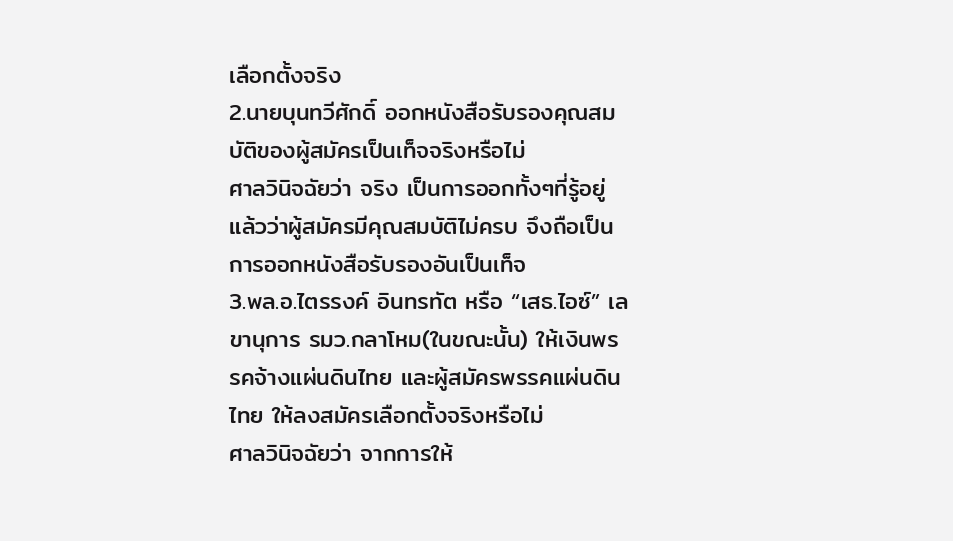เลือกตั้งจริง
2.นายบุนทวีศักดิ์ ออกหนังสือรับรองคุณสมบัติของผู้สมัครเป็นเท็จจริงหรือไม่
ศาลวินิจฉัยว่า จริง เป็นการออกทั้งๆที่รู้อยู่แล้วว่าผู้สมัครมีคุณสมบัติไม่ครบ จึงถือเป็นการออกหนังสือรับรองอันเป็นเท็จ
3.พล.อ.ไตรรงค์ อินทรทัต หรือ “เสธ.ไอซ์” เลขานุการ รมว.กลาโหม(ในขณะนั้น) ให้เงินพรรคจ้างแผ่นดินไทย และผู้สมัครพรรคแผ่นดินไทย ให้ลงสมัครเลือกตั้งจริงหรือไม่
ศาลวินิจฉัยว่า จากการให้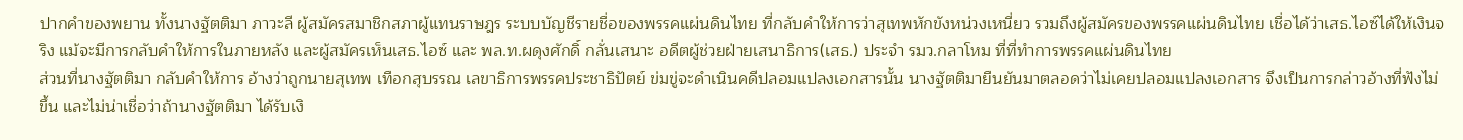ปากคำของพยาน ทั้งนางฐัตติมา ภาวะลี ผู้สมัครสมาชิกสภาผู้แทนราษฎร ระบบบัญชีรายชื่อของพรรคแผ่นดินไทย ที่กลับคำให้การว่าสุเทพหักขังหน่วงเหนี่ยว รวมถึงผู้สมัครของพรรคแผ่นดินไทย เชื่อได้ว่าเสธ.ไอซ์ได้ให้เงินจริง แม้จะมีการกลับคำให้การในภายหลัง และผู้สมัครเห็นเสธ.ไอซ์ และ พล.ท.ผดุงศักดิ์ กลั่นเสนาะ อดีตผู้ช่วยฝ่ายเสนาธิการ(เสธ.) ประจำ รมว.กลาโหม ที่ที่ทำการพรรคแผ่นดินไทย
ส่วนที่นางฐัตติมา กลับคำให้การ อ้างว่าถูกนายสุเทพ เทือกสุบรรณ เลขาธิการพรรคประชาธิปัตย์ ข่มขู่จะดำเนินคดีปลอมแปลงเอกสารนั้น นางฐัตติมายืนยันมาตลอดว่าไม่เคยปลอมแปลงเอกสาร จึงเป็นการกล่าวอ้างที่ฟังไม่ขึ้น และไม่น่าเชื่อว่าถ้านางฐัตติมา ได้รับเงิ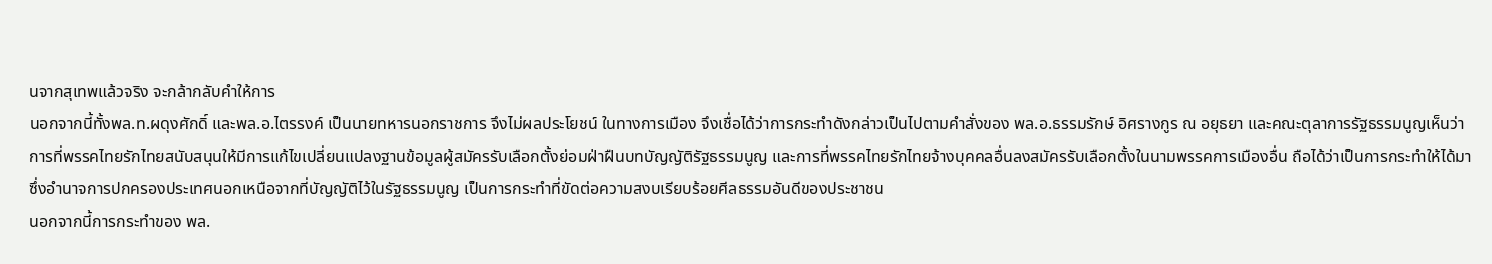นจากสุเทพแล้วจริง จะกล้ากลับคำให้การ
นอกจากนี้ทั้งพล.ท.ผดุงศักดิ์ และพล.อ.ไตรรงค์ เป็นนายทหารนอกราชการ จึงไม่ผลประโยชน์ ในทางการเมือง จึงเชื่อได้ว่าการกระทำดังกล่าวเป็นไปตามคำสั่งของ พล.อ.ธรรมรักษ์ อิศรางกูร ณ อยุธยา และคณะตุลาการรัฐธรรมนูญเห็นว่า การที่พรรคไทยรักไทยสนับสนุนให้มีการแก้ไขเปลี่ยนแปลงฐานข้อมูลผู้สมัครรับเลือกตั้งย่อมฝ่าฝืนบทบัญญัติรัฐธรรมนูญ และการที่พรรคไทยรักไทยจ้างบุคคลอื่นลงสมัครรับเลือกตั้งในนามพรรคการเมืองอื่น ถือได้ว่าเป็นการกระทำให้ได้มาซึ่งอำนาจการปกครองประเทศนอกเหนือจากที่บัญญัติไว้ในรัฐธรรมนูญ เป็นการกระทำที่ขัดต่อความสงบเรียบร้อยศีลธรรมอันดีของประชาชน
นอกจากนี้การกระทำของ พล.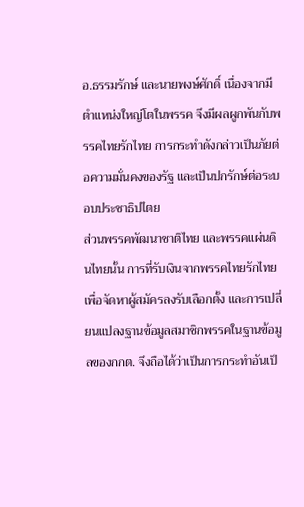อ.ธรรมรักษ์ และนายพงษ์ศักดิ์ เนื่องจากมีตำแหน่งใหญ่โตในพรรค จึงมีผลผูกพันกับพรรคไทยรักไทย การกระทำดังกล่าวเป็นภัยต่อความมั่นคงของรัฐ และเป็นปกรักษ์ต่อระบอบประชาธิปไตย
ส่วนพรรคพัฒนาชาติไทย และพรรคแผ่นดินไทยนั้น การที่รับเงินจากพรรคไทยรักไทยเพื่อจัดหาผู้สมัครลงรับเลือกตั้ง และการเปลี่ยนแปลงฐานข้อมูลสมาชิกพรรคในฐานข้อมูลของกกต. จึงถือได้ว่าเป็นการกระทำอันเป็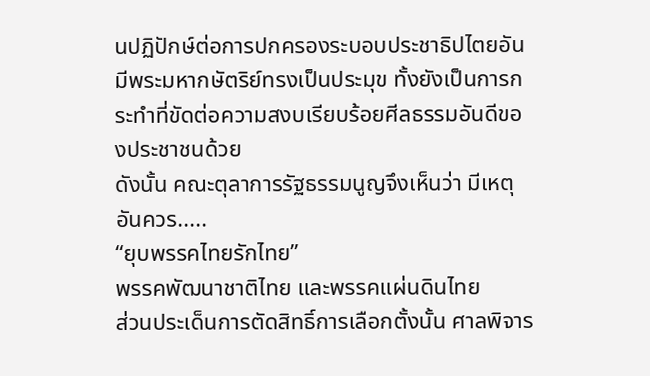นปฏิปักษ์ต่อการปกครองระบอบประชาธิปไตยอันมีพระมหากษัตริย์ทรงเป็นประมุข ทั้งยังเป็นการกระทำที่ขัดต่อความสงบเรียบร้อยศีลธรรมอันดีของประชาชนด้วย
ดังนั้น คณะตุลาการรัฐธรรมนูญจึงเห็นว่า มีเหตุอันควร.....
“ยุบพรรคไทยรักไทย”
พรรคพัฒนาชาติไทย และพรรคแผ่นดินไทย
ส่วนประเด็นการตัดสิทธิ์การเลือกตั้งนั้น ศาลพิจาร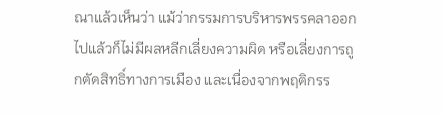ณาแล้วเห็นว่า แม้ว่ากรรมการบริหารพรรคลาออกไปแล้วก็ไม่มีผลหลีกเลี่ยงความผิด หรือเลี่ยงการถูกตัดสิทธิ์ทางการเมือง และเนื่องจากพฤติกรร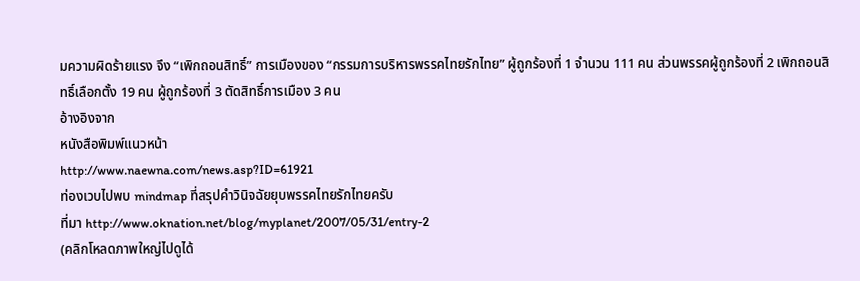มความผิดร้ายแรง จึง “เพิกถอนสิทธิ์” การเมืองของ “กรรมการบริหารพรรคไทยรักไทย” ผู้ถูกร้องที่ 1 จำนวน 111 คน ส่วนพรรคผู้ถูกร้องที่ 2 เพิกถอนสิทธิ์เลือกตั้ง 19 คน ผู้ถูกร้องที่ 3 ตัดสิทธิ์การเมือง 3 คน
อ้างอิงจาก
หนังสือพิมพ์แนวหน้า
http://www.naewna.com/news.asp?ID=61921
ท่องเวบไปพบ mindmap ที่สรุปคำวินิจฉัยยุบพรรคไทยรักไทยครับ
ที่มา http://www.oknation.net/blog/myplanet/2007/05/31/entry-2
(คลิกโหลดภาพใหญ่ไปดูได้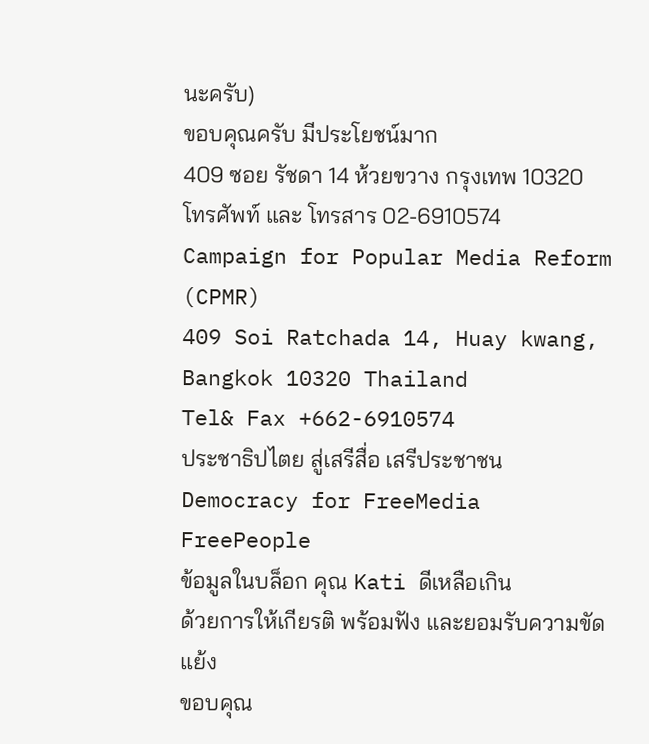นะครับ)
ขอบคุณครับ มีประโยชน์มาก
409 ซอย รัชดา 14 ห้วยขวาง กรุงเทพ 10320
โทรศัพท์ และ โทรสาร 02-6910574
Campaign for Popular Media Reform (CPMR)
409 Soi Ratchada 14, Huay kwang, Bangkok 10320 Thailand
Tel& Fax +662-6910574
ประชาธิปไตย สู่เสรีสื่อ เสรีประชาชน
Democracy for FreeMedia FreePeople
ข้อมูลในบล็อก คุณ Kati ดีเหลือเกิน
ด้วยการให้เกียรติ พร้อมฟัง และยอมรับความขัดแย้ง
ขอบคุณ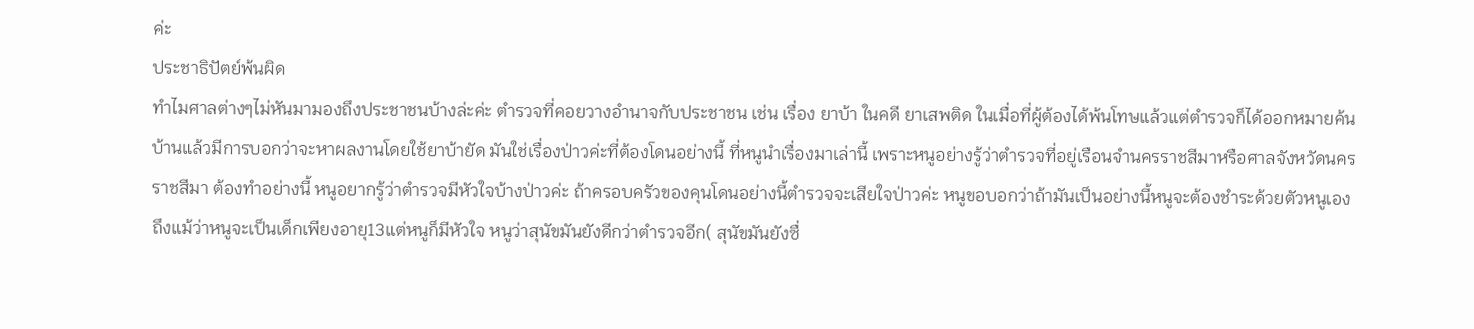ค่ะ
ประชาธิปัตย์พ้นผิด
ทำไมศาลต่างๆไม่หันมามองถึงประชาชนบ้างล่ะค่ะ ตำรวจที่คอยวางอำนาจกับประชาชน เช่น เรื่อง ยาบ้า ในคดี ยาเสพติด ในเมื่อที่ผู้ต้องได้พ้นโทษแล้วแต่ตำรวจก็ได้ออกหมายค้นบ้านแล้วมีการบอกว่าจะหาผลงานโดยใช้ยาบ้ายัด มันใช่เรื่องป่าวค่ะที่ต้องโดนอย่างนี้ ที่หนูนำเรื่องมาเล่านี้ เพราะหนูอย่างรู้ว่าตำรวจที่อยู่เรือนจำนครราชสีมาหรือศาลจังหวัดนครราชสีมา ต้องทำอย่างนี้ หนูอยากรู้ว่าตำรวจมีหัวใจบ้างป่าวค่ะ ถ้าครอบครัวของคุนโดนอย่างนี้ตำรวจจะเสียใจป่าวค่ะ หนูขอบอกว่าถ้ามันเป็นอย่างนี้หนูจะต้องชำระด้วยตัวหนูเอง
ถึงแม้ว่าหนูจะเป็นเด็กเพียงอายุ13แต่หนูก็มีหัวใจ หนูว่าสุนัขมันยังดีกว่าตำรวจอีก( สุนัขมันยังซื่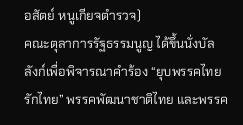อสัตย์ หนูเกียจตำรวจ)
คณะตุลาการรัฐธรรมนูญ ได้ขึ้นนั่งบัลลังก์เพื่อพิจารณาคำร้อง “ยุบพรรคไทยรักไทย” พรรคพัฒนาชาติไทย และพรรค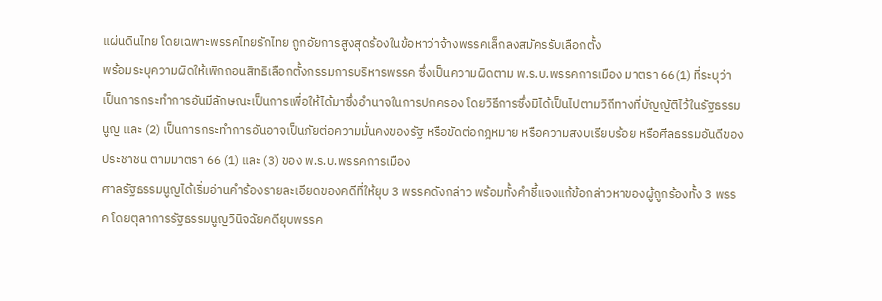แผ่นดินไทย โดยเฉพาะพรรคไทยรักไทย ถูกอัยการสูงสุดร้องในข้อหาว่าจ้างพรรคเล็กลงสมัครรับเลือกตั้ง
พร้อมระบุความผิดให้เพิกถอนสิทธิเลือกตั้งกรรมการบริหารพรรค ซึ่งเป็นความผิดตาม พ.ร.บ.พรรคการเมือง มาตรา 66(1) ที่ระบุว่า เป็นการกระทำการอันมีลักษณะเป็นการเพื่อให้ได้มาซึ่งอำนาจในการปกครอง โดยวิธีการซึ่งมิได้เป็นไปตามวิถีทางที่บัญญัติไว้ในรัฐธรรมนูญ และ (2) เป็นการกระทำการอันอาจเป็นภัยต่อความมั่นคงของรัฐ หรือขัดต่อกฎหมาย หรือความสงบเรียบร้อย หรือศีลธรรมอันดีของประชาชน ตามมาตรา 66 (1) และ (3) ของ พ.ร.บ.พรรคการเมือง
ศาลรัฐธรรมนูญได้เริ่มอ่านคำร้องรายละเอียดของคดีที่ให้ยุบ 3 พรรคดังกล่าว พร้อมทั้งคำชี้แจงแก้ข้อกล่าวหาของผู้ถูกร้องทั้ง 3 พรรค โดยตุลาการรัฐธรรมนูญวินิจฉัยคดียุบพรรค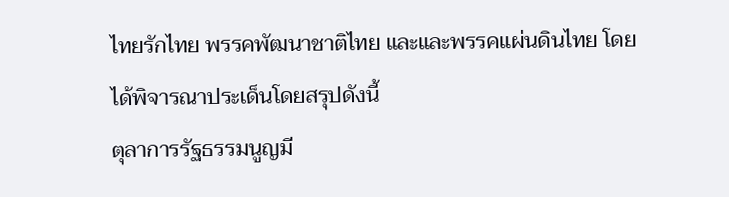ไทยรักไทย พรรคพัฒนาชาติไทย และและพรรคแผ่นดินไทย โดยได้พิจารณาประเด็นโดยสรุปดังนี้
ตุลาการรัฐธรรมนูญมี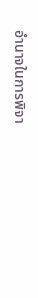อำนาจในการพิจา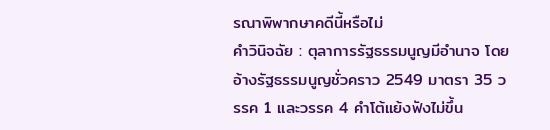รณาพิพากษาคดีนี้หรือไม่
คำวินิจฉัย : ตุลาการรัฐธรรมนูญมีอำนาจ โดยอ้างรัฐธรรมนูญชั่วคราว 2549 มาตรา 35 วรรค 1 และวรรค 4 คำโต้แย้งฟังไม่ขึ้น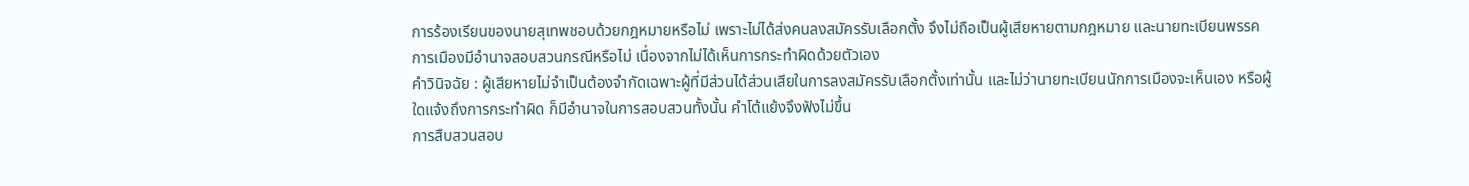การร้องเรียนของนายสุเทพชอบด้วยกฎหมายหรือไม่ เพราะไม่ได้ส่งคนลงสมัครรับเลือกตั้ง จึงไม่ถือเป็นผู้เสียหายตามกฎหมาย และนายทะเบียนพรรคการเมืองมีอำนาจสอบสวนกรณีหรือไม่ เนื่องจากไม่ได้เห็นการกระทำผิดด้วยตัวเอง
คำวินิจฉัย : ผู้เสียหายไม่จำเป็นต้องจำกัดเฉพาะผู้ที่มีส่วนได้ส่วนเสียในการลงสมัครรับเลือกตั้งเท่านั้น และไม่ว่านายทะเบียนนักการเมืองจะเห็นเอง หรือผู้ใดแจ้งถึงการกระทำผิด ก็มีอำนาจในการสอบสวนทั้งนั้น คำโต้แย้งจึงฟังไม่ขึ้น
การสืบสวนสอบ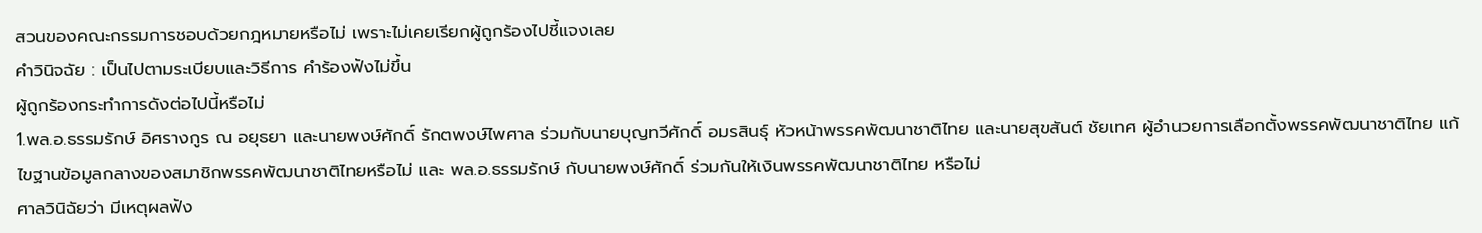สวนของคณะกรรมการชอบด้วยกฎหมายหรือไม่ เพราะไม่เคยเรียกผู้ถูกร้องไปชี้แจงเลย
คำวินิจฉัย : เป็นไปตามระเบียบและวิธีการ คำร้องฟังไม่ขึ้น
ผู้ถูกร้องกระทำการดังต่อไปนี้หรือไม่
1.พล.อ.ธรรมรักษ์ อิศรางกูร ณ อยุธยา และนายพงษ์ศักดิ์ รักตพงษ์ไพศาล ร่วมกับนายบุญทวีศักดิ์ อมรสินธุ์ หัวหน้าพรรคพัฒนาชาติไทย และนายสุขสันต์ ชัยเทศ ผู้อำนวยการเลือกตั้งพรรคพัฒนาชาติไทย แก้ไขฐานข้อมูลกลางของสมาชิกพรรคพัฒนาชาติไทยหรือไม่ และ พล.อ.ธรรมรักษ์ กับนายพงษ์ศักดิ์ ร่วมกันให้เงินพรรคพัฒนาชาติไทย หรือไม่
ศาลวินิฉัยว่า มีเหตุผลฟัง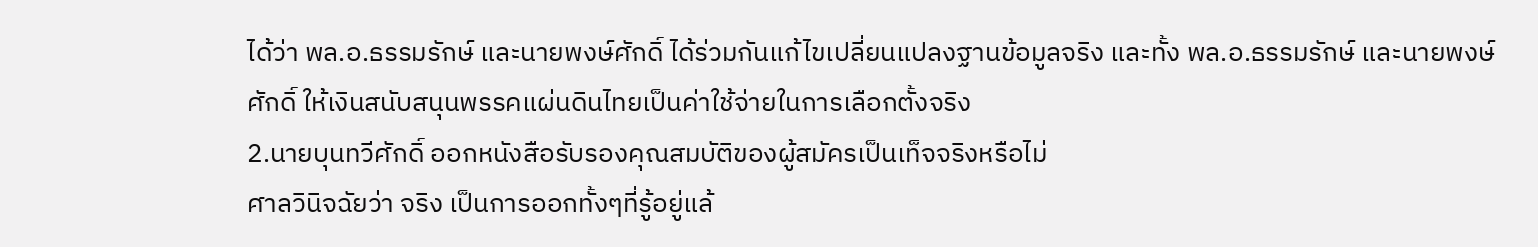ได้ว่า พล.อ.ธรรมรักษ์ และนายพงษ์ศักดิ์ ได้ร่วมกันแก้ไขเปลี่ยนแปลงฐานข้อมูลจริง และทั้ง พล.อ.ธรรมรักษ์ และนายพงษ์ศักดิ์ ให้เงินสนับสนุนพรรคแผ่นดินไทยเป็นค่าใช้จ่ายในการเลือกตั้งจริง
2.นายบุนทวีศักดิ์ ออกหนังสือรับรองคุณสมบัติของผู้สมัครเป็นเท็จจริงหรือไม่
ศาลวินิจฉัยว่า จริง เป็นการออกทั้งๆที่รู้อยู่แล้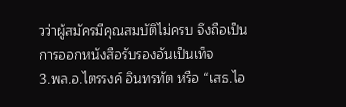วว่าผู้สมัครมีคุณสมบัติไม่ครบ จึงถือเป็นการออกหนังสือรับรองอันเป็นเท็จ
3.พล.อ.ไตรรงค์ อินทรทัต หรือ “เสธ.ไอ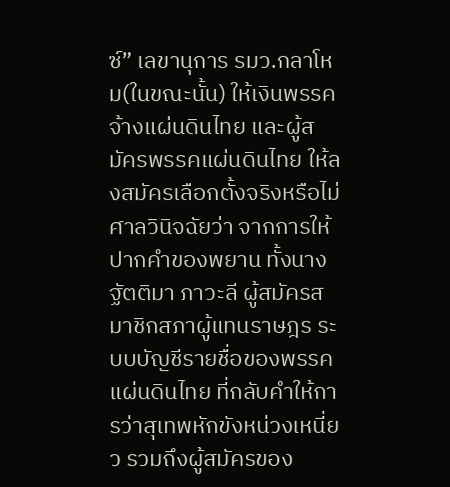ซ์” เลขานุการ รมว.กลาโหม(ในขณะนั้น) ให้เงินพรรคจ้างแผ่นดินไทย และผู้สมัครพรรคแผ่นดินไทย ให้ลงสมัครเลือกตั้งจริงหรือไม่
ศาลวินิจฉัยว่า จากการให้ปากคำของพยาน ทั้งนางฐัตติมา ภาวะลี ผู้สมัครสมาชิกสภาผู้แทนราษฎร ระบบบัญชีรายชื่อของพรรคแผ่นดินไทย ที่กลับคำให้การว่าสุเทพหักขังหน่วงเหนี่ยว รวมถึงผู้สมัครของ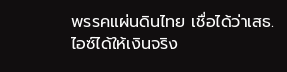พรรคแผ่นดินไทย เชื่อได้ว่าเสธ.ไอซ์ได้ให้เงินจริง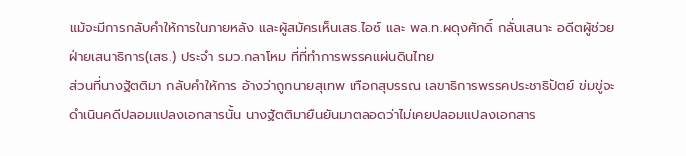แม้จะมีการกลับคำให้การในภายหลัง และผู้สมัครเห็นเสธ.ไอซ์ และ พล.ท.ผดุงศักดิ์ กลั่นเสนาะ อดีตผู้ช่วยฝ่ายเสนาธิการ(เสธ.) ประจำ รมว.กลาโหม ที่ที่ทำการพรรคแผ่นดินไทย
ส่วนที่นางฐัตติมา กลับคำให้การ อ้างว่าถูกนายสุเทพ เทือกสุบรรณ เลขาธิการพรรคประชาธิปัตย์ ข่มขู่จะดำเนินคดีปลอมแปลงเอกสารนั้น นางฐัตติมายืนยันมาตลอดว่าไม่เคยปลอมแปลงเอกสาร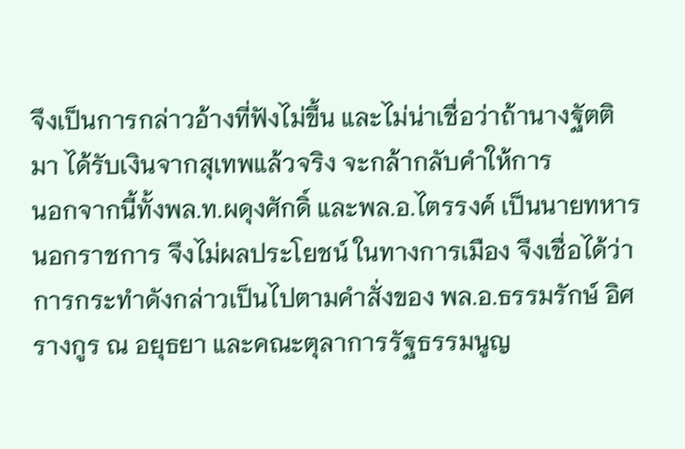จึงเป็นการกล่าวอ้างที่ฟังไม่ขึ้น และไม่น่าเชื่อว่าถ้านางฐัตติมา ได้รับเงินจากสุเทพแล้วจริง จะกล้ากลับคำให้การ
นอกจากนี้ทั้งพล.ท.ผดุงศักดิ์ และพล.อ.ไตรรงค์ เป็นนายทหารนอกราชการ จึงไม่ผลประโยชน์ ในทางการเมือง จึงเชื่อได้ว่าการกระทำดังกล่าวเป็นไปตามคำสั่งของ พล.อ.ธรรมรักษ์ อิศรางกูร ณ อยุธยา และคณะตุลาการรัฐธรรมนูญ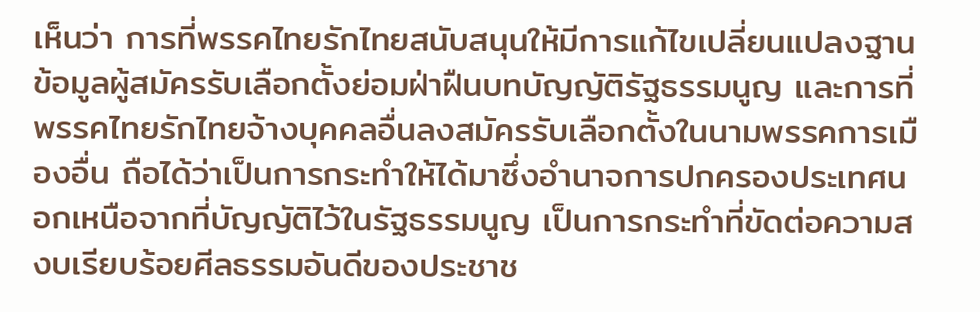เห็นว่า การที่พรรคไทยรักไทยสนับสนุนให้มีการแก้ไขเปลี่ยนแปลงฐานข้อมูลผู้สมัครรับเลือกตั้งย่อมฝ่าฝืนบทบัญญัติรัฐธรรมนูญ และการที่พรรคไทยรักไทยจ้างบุคคลอื่นลงสมัครรับเลือกตั้งในนามพรรคการเมืองอื่น ถือได้ว่าเป็นการกระทำให้ได้มาซึ่งอำนาจการปกครองประเทศนอกเหนือจากที่บัญญัติไว้ในรัฐธรรมนูญ เป็นการกระทำที่ขัดต่อความสงบเรียบร้อยศีลธรรมอันดีของประชาช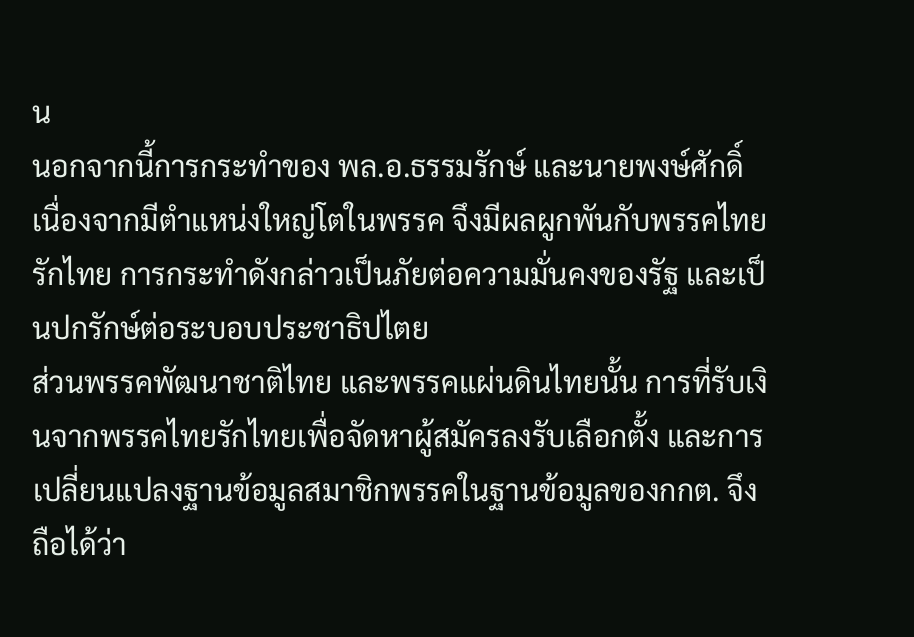น
นอกจากนี้การกระทำของ พล.อ.ธรรมรักษ์ และนายพงษ์ศักดิ์ เนื่องจากมีตำแหน่งใหญ่โตในพรรค จึงมีผลผูกพันกับพรรคไทยรักไทย การกระทำดังกล่าวเป็นภัยต่อความมั่นคงของรัฐ และเป็นปกรักษ์ต่อระบอบประชาธิปไตย
ส่วนพรรคพัฒนาชาติไทย และพรรคแผ่นดินไทยนั้น การที่รับเงินจากพรรคไทยรักไทยเพื่อจัดหาผู้สมัครลงรับเลือกตั้ง และการเปลี่ยนแปลงฐานข้อมูลสมาชิกพรรคในฐานข้อมูลของกกต. จึงถือได้ว่า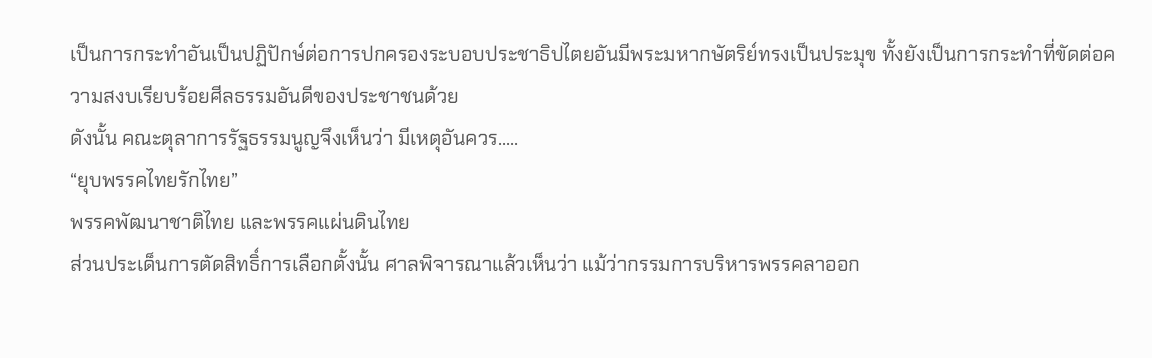เป็นการกระทำอันเป็นปฏิปักษ์ต่อการปกครองระบอบประชาธิปไตยอันมีพระมหากษัตริย์ทรงเป็นประมุข ทั้งยังเป็นการกระทำที่ขัดต่อความสงบเรียบร้อยศีลธรรมอันดีของประชาชนด้วย
ดังนั้น คณะตุลาการรัฐธรรมนูญจึงเห็นว่า มีเหตุอันควร.....
“ยุบพรรคไทยรักไทย”
พรรคพัฒนาชาติไทย และพรรคแผ่นดินไทย
ส่วนประเด็นการตัดสิทธิ์การเลือกตั้งนั้น ศาลพิจารณาแล้วเห็นว่า แม้ว่ากรรมการบริหารพรรคลาออก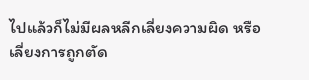ไปแล้วก็ไม่มีผลหลีกเลี่ยงความผิด หรือเลี่ยงการถูกตัด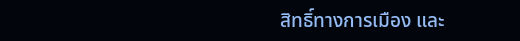สิทธิ์ทางการเมือง และ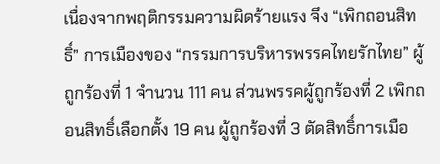เนื่องจากพฤติกรรมความผิดร้ายแรง จึง “เพิกถอนสิทธิ์” การเมืองของ “กรรมการบริหารพรรคไทยรักไทย” ผู้ถูกร้องที่ 1 จำนวน 111 คน ส่วนพรรคผู้ถูกร้องที่ 2 เพิกถอนสิทธิ์เลือกตั้ง 19 คน ผู้ถูกร้องที่ 3 ตัดสิทธิ์การเมือ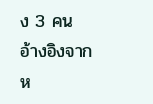ง 3 คน
อ้างอิงจาก
ห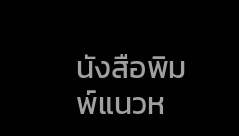นังสือพิมพ์แนวห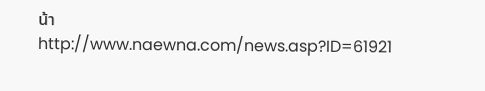น้า
http://www.naewna.com/news.asp?ID=61921